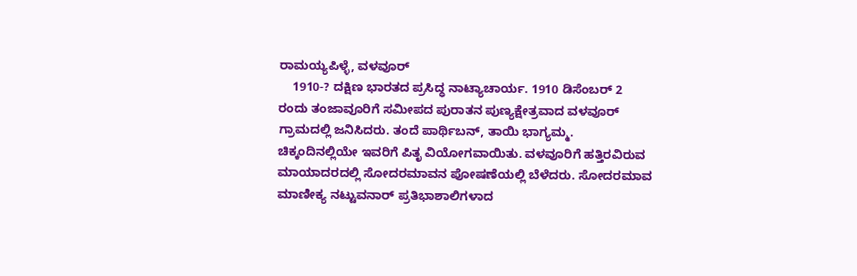ರಾಮಯ್ಯಪಿಳ್ಳೆ, ವಳವೂರ್
    1910-? ದಕ್ಷಿಣ ಭಾರತದ ಪ್ರಸಿದ್ಧ ನಾಟ್ಯಾಚಾರ್ಯ. 1910 ಡಿಸೆಂಬರ್ 2 ರಂದು ತಂಜಾವೂರಿಗೆ ಸಮೀಪದ ಪುರಾತನ ಪುಣ್ಯಕ್ಷೇತ್ರವಾದ ವಳವೂರ್ ಗ್ರಾಮದಲ್ಲಿ ಜನಿಸಿದರು. ತಂದೆ ಪಾರ್ಥಿಬನ್, ತಾಯಿ ಭಾಗ್ಯಮ್ಮ. ಚಿಕ್ಕಂದಿನಲ್ಲಿಯೇ ಇವರಿಗೆ ಪಿತೃ ವಿಯೋಗವಾಯಿತು. ವಳವೂರಿಗೆ ಹತ್ತಿರವಿರುವ ಮಾಯಾದರದಲ್ಲಿ ಸೋದರಮಾವನ ಪೋಷಣೆಯಲ್ಲಿ ಬೆಳೆದರು. ಸೋದರಮಾವ ಮಾಣೀಕ್ಯ ನಟ್ಟುವನಾರ್ ಪ್ರತಿಭಾಶಾಲಿಗಳಾದ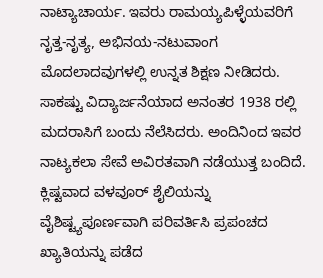ನಾಟ್ಯಾಚಾರ್ಯ. ಇವರು ರಾಮಯ್ಯಪಿಳ್ಳೆಯವರಿಗೆ ನೃತ್ತ-ನೃತ್ಯ, ಅಭಿನಯ-ನಟುವಾಂಗ ಮೊದಲಾದವುಗಳಲ್ಲಿ ಉನ್ನತ ಶಿಕ್ಷಣ ನೀಡಿದರು. ಸಾಕಷ್ಟು ವಿದ್ಯಾರ್ಜನೆಯಾದ ಅನಂತರ 1938 ರಲ್ಲಿ ಮದರಾಸಿಗೆ ಬಂದು ನೆಲೆಸಿದರು. ಅಂದಿನಿಂದ ಇವರ ನಾಟ್ಯಕಲಾ ಸೇವೆ ಅವಿರತವಾಗಿ ನಡೆಯುತ್ತ ಬಂದಿದೆ. ಕ್ಲಿಷ್ಟವಾದ ವಳವೂರ್ ಶೈಲಿಯನ್ನು ವೈಶಿಷ್ಟ್ಯಪೂರ್ಣವಾಗಿ ಪರಿವರ್ತಿಸಿ ಪ್ರಪಂಚದ ಖ್ಯಾತಿಯನ್ನು ಪಡೆದ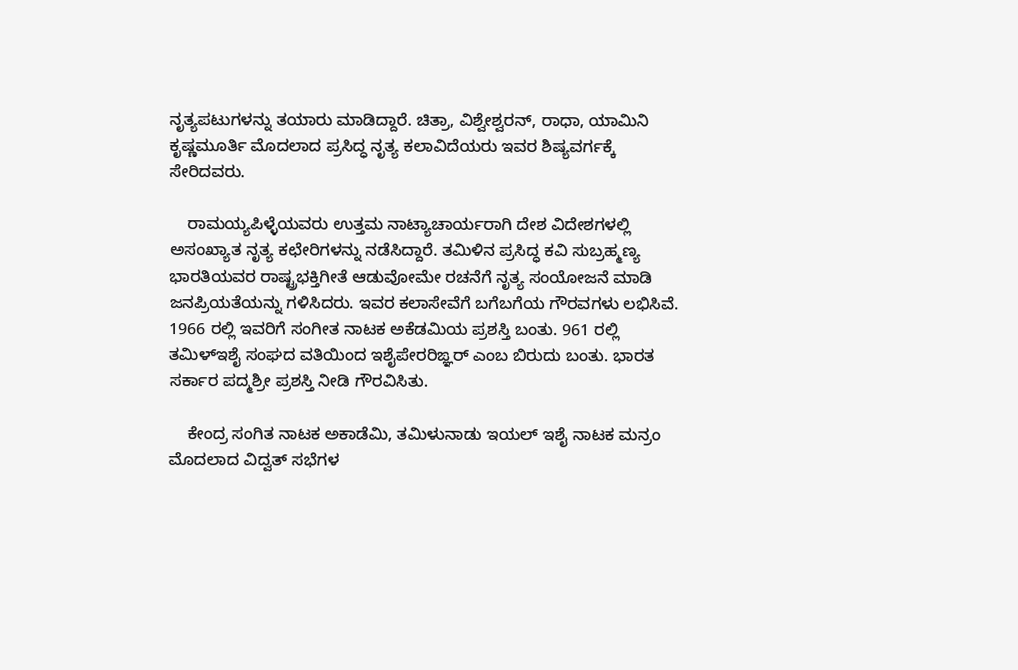ನೃತ್ಯಪಟುಗಳನ್ನು ತಯಾರು ಮಾಡಿದ್ದಾರೆ. ಚಿತ್ರಾ, ವಿಶ್ವೇಶ್ವರನ್, ರಾಧಾ, ಯಾಮಿನಿ ಕೃಷ್ಣಮೂರ್ತಿ ಮೊದಲಾದ ಪ್ರಸಿದ್ಧ ನೃತ್ಯ ಕಲಾವಿದೆಯರು ಇವರ ಶಿಷ್ಯವರ್ಗಕ್ಕೆ ಸೇರಿದವರು.

    ರಾಮಯ್ಯಪಿಳ್ಳೆಯವರು ಉತ್ತಮ ನಾಟ್ಯಾಚಾರ್ಯರಾಗಿ ದೇಶ ವಿದೇಶಗಳಲ್ಲಿ ಅಸಂಖ್ಯಾತ ನೃತ್ಯ ಕಛೇರಿಗಳನ್ನು ನಡೆಸಿದ್ದಾರೆ. ತಮಿಳಿನ ಪ್ರಸಿದ್ಧ ಕವಿ ಸುಬ್ರಹ್ಮಣ್ಯ ಭಾರತಿಯವರ ರಾಷ್ಟ್ರಭಕ್ತಿಗೀತೆ ಆಡುವೋಮೇ ರಚನೆಗೆ ನೃತ್ಯ ಸಂಯೋಜನೆ ಮಾಡಿ ಜನಪ್ರಿಯತೆಯನ್ನು ಗಳಿಸಿದರು. ಇವರ ಕಲಾಸೇವೆಗೆ ಬಗೆಬಗೆಯ ಗೌರವಗಳು ಲಭಿಸಿವೆ. 1966 ರಲ್ಲಿ ಇವರಿಗೆ ಸಂಗೀತ ನಾಟಕ ಅಕೆಡಮಿಯ ಪ್ರಶಸ್ತಿ ಬಂತು. 961 ರಲ್ಲಿ ತಮಿಳ್‍ಇಶೈ ಸಂಘದ ವತಿಯಿಂದ ಇಶೈಪೇರರಿಙ್ಞರ್ ಎಂಬ ಬಿರುದು ಬಂತು. ಭಾರತ ಸರ್ಕಾರ ಪದ್ಮಶ್ರೀ ಪ್ರಶಸ್ತಿ ನೀಡಿ ಗೌರವಿಸಿತು.

    ಕೇಂದ್ರ ಸಂಗಿತ ನಾಟಕ ಅಕಾಡೆಮಿ, ತಮಿಳುನಾಡು ಇಯಲ್ ಇಶೈ ನಾಟಕ ಮನ್ರಂ ಮೊದಲಾದ ವಿದ್ವತ್ ಸಭೆಗಳ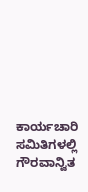ಕಾರ್ಯಚಾರಿ ಸಮಿತಿಗಳಲ್ಲಿ ಗೌರವಾನ್ವಿತ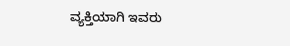ವ್ಯಕ್ತಿಯಾಗಿ ಇವರು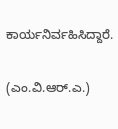ಕಾರ್ಯನಿರ್ವಹಿಸಿದ್ದಾರೆ.

(ಎಂ.ವಿ.ಆರ್.ಎ.)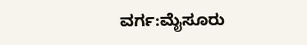ವರ್ಗ:ಮೈಸೂರು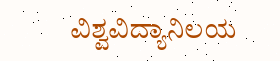ವಿಶ್ವವಿದ್ಯಾನಿಲಯ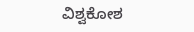ವಿಶ್ವಕೋಶ